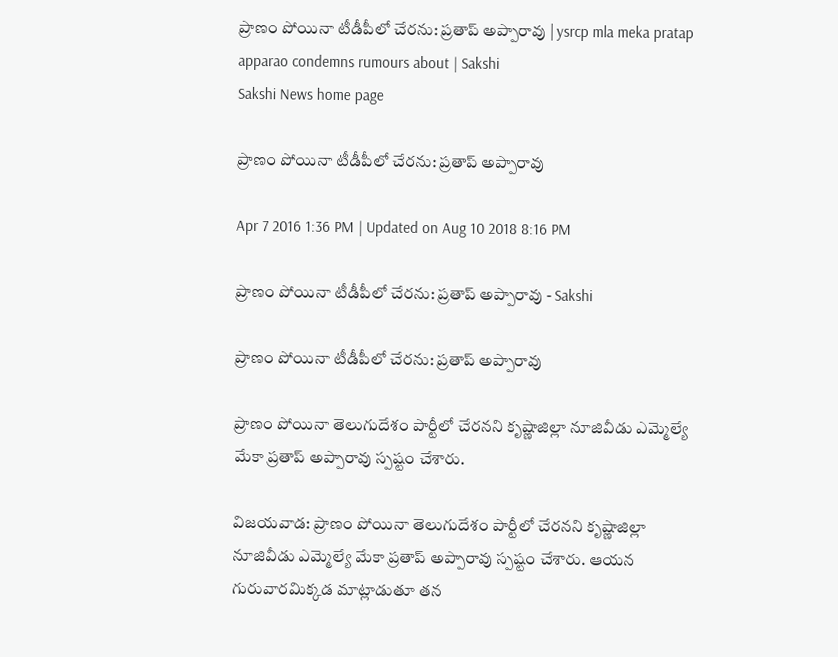ప్రాణం పోయినా టీడీపీలో చేరను: ప్రతాప్ అప్పారావు | ysrcp mla meka pratap apparao condemns rumours about | Sakshi
Sakshi News home page

ప్రాణం పోయినా టీడీపీలో చేరను: ప్రతాప్ అప్పారావు

Apr 7 2016 1:36 PM | Updated on Aug 10 2018 8:16 PM

ప్రాణం పోయినా టీడీపీలో చేరను: ప్రతాప్ అప్పారావు - Sakshi

ప్రాణం పోయినా టీడీపీలో చేరను: ప్రతాప్ అప్పారావు

ప్రాణం పోయినా తెలుగుదేశం పార్టీలో చేరనని కృష్ణాజిల్లా నూజివీడు ఎమ్మెల్యే మేకా ప్రతాప్ అప్పారావు స్పష్టం చేశారు.

విజయవాడ: ప్రాణం పోయినా తెలుగుదేశం పార్టీలో చేరనని కృష్ణాజిల్లా నూజివీడు ఎమ్మెల్యే మేకా ప్రతాప్ అప్పారావు స్పష్టం చేశారు. ఆయన గురువారమిక్కడ మాట్లాడుతూ తన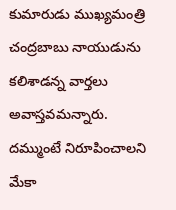కుమారుడు ముఖ్యమంత్రి చంద్రబాబు నాయుడును కలిశాడన్న వార్తలు అవాస్తవమన్నారు. దమ్ముంటే నిరూపించాలని మేకా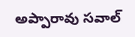అప్పారావు సవాల్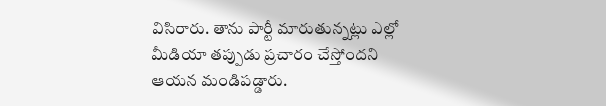విసిరారు. తాను పార్టీ మారుతున్నట్లు ఎల్లో మీడియా తప్పుడు ప్రచారం చేస్తోందని ఆయన మండిపడ్డారు.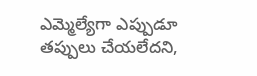ఎమ్మెల్యేగా ఎప్పుడూ తప్పులు చేయలేదని,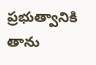ప్రభుత్వానికి తాను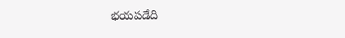భయపడేది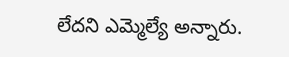లేదని ఎమ్మెల్యే అన్నారు.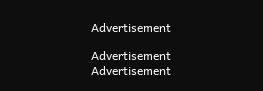Advertisement

Advertisement
Advertisement